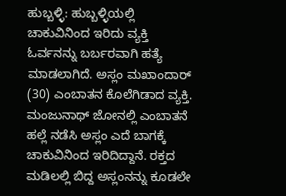ಹುಬ್ಬಳ್ಳಿ: ಹುಬ್ಬಳ್ಳಿಯಲ್ಲಿ ಚಾಕುವಿನಿಂದ ಇರಿದು ವ್ಯಕ್ತಿ ಓರ್ವನನ್ನು ಬರ್ಬರವಾಗಿ ಹತ್ಯೆ ಮಾಡಲಾಗಿದೆ. ಅಸ್ಲಂ ಮಖಾಂದಾರ್ (30) ಎಂಬಾತನ ಕೊಲೆಗಿಡಾದ ವ್ಯಕ್ತಿ.
ಮಂಜುನಾಥ್ ಜೋನಲ್ಲಿ ಎಂಬಾತನೆ ಹಲ್ಲೆ ನಡೆಸಿ ಅಸ್ಲಂ ಎದೆ ಬಾಗಕ್ಕೆ ಚಾಕುವಿನಿಂದ ಇರಿದಿದ್ದಾನೆ. ರಕ್ತದ ಮಡಿಲಲ್ಲಿ ಬಿದ್ದ ಅಸ್ಲಂನನ್ನು ಕೂಡಲೇ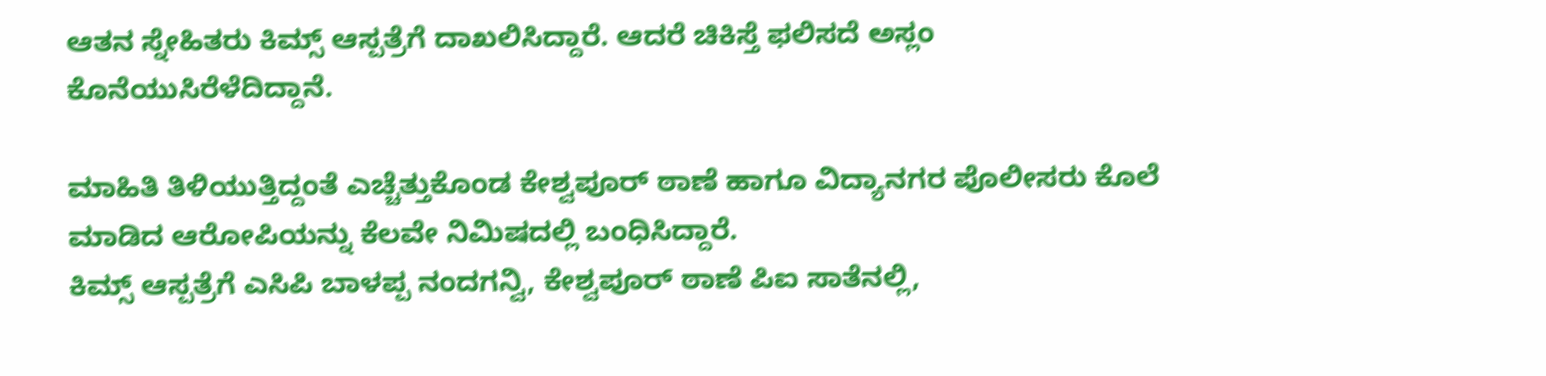ಆತನ ಸ್ನೇಹಿತರು ಕಿಮ್ಸ್ ಆಸ್ಪತ್ರೆಗೆ ದಾಖಲಿಸಿದ್ದಾರೆ. ಆದರೆ ಚಿಕಿಸ್ತೆ ಫಲಿಸದೆ ಅಸ್ಲಂ ಕೊನೆಯುಸಿರೆಳೆದಿದ್ದಾನೆ.

ಮಾಹಿತಿ ತಿಳಿಯುತ್ತಿದ್ದಂತೆ ಎಚ್ಚೆತ್ತುಕೊಂಡ ಕೇಶ್ವಪೂರ್ ಠಾಣೆ ಹಾಗೂ ವಿದ್ಯಾನಗರ ಪೊಲೀಸರು ಕೊಲೆ ಮಾಡಿದ ಆರೋಪಿಯನ್ನು ಕೆಲವೇ ನಿಮಿಷದಲ್ಲಿ ಬಂಧಿಸಿದ್ದಾರೆ.
ಕಿಮ್ಸ್ ಆಸ್ಪತ್ರೆಗೆ ಎಸಿಪಿ ಬಾಳಪ್ಪ ನಂದಗನ್ವಿ, ಕೇಶ್ವಪೂರ್ ಠಾಣೆ ಪಿಐ ಸಾತೆನಲ್ಲಿ,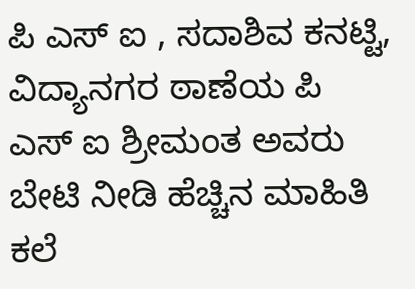ಪಿ ಎಸ್ ಐ , ಸದಾಶಿವ ಕನಟ್ಟಿ, ವಿದ್ಯಾನಗರ ಠಾಣೆಯ ಪಿ ಎಸ್ ಐ ಶ್ರೀಮಂತ ಅವರು ಬೇಟಿ ನೀಡಿ ಹೆಚ್ಚಿನ ಮಾಹಿತಿ ಕಲೆ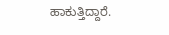ಹಾಕುತ್ತಿದ್ದಾರೆ.